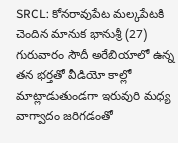SRCL: కోనరావుపేట మల్కపేటకి చెందిన మానుక భానుశ్రీ (27) గురువారం సౌదీ అరేబియాలో ఉన్న తన భర్తతో వీడియో కాల్లో మాట్లాడుతుండగా ఇరువురి మధ్య వాగ్వాదం జరిగడంతో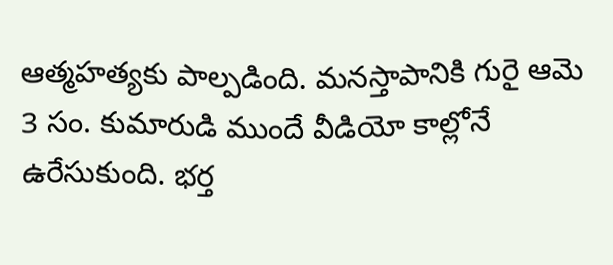ఆత్మహత్యకు పాల్పడింది. మనస్తాపానికి గురై ఆమె 3 సం. కుమారుడి ముందే వీడియో కాల్లోనే ఉరేసుకుంది. భర్త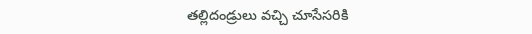తల్లిదండ్రులు వచ్చి చూసేసరికి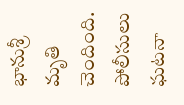భానుశ్రీ మృతి చెందింది. పోలీసులు ఘటనా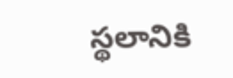స్థలానికి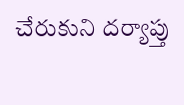చేరుకుని దర్యాప్తు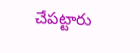చేపట్టారు